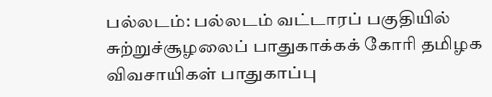பல்லடம்: பல்லடம் வட்டாரப் பகுதியில் சுற்றுச்சூழலைப் பாதுகாக்கக் கோரி தமிழக விவசாயிகள் பாதுகாப்பு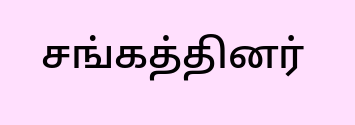சங்கத்தினர்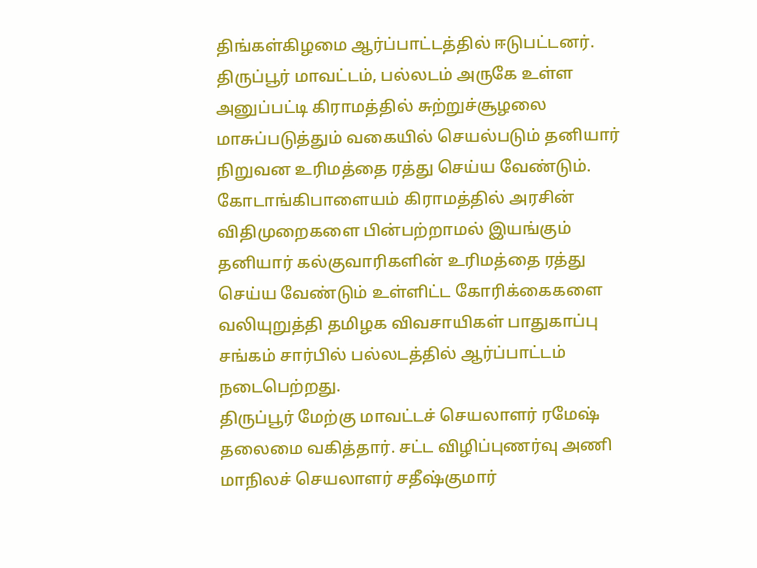திங்கள்கிழமை ஆர்ப்பாட்டத்தில் ஈடுபட்டனர்.
திருப்பூர் மாவட்டம், பல்லடம் அருகே உள்ள அனுப்பட்டி கிராமத்தில் சுற்றுச்சூழலை மாசுப்படுத்தும் வகையில் செயல்படும் தனியார் நிறுவன உரிமத்தை ரத்து செய்ய வேண்டும். கோடாங்கிபாளையம் கிராமத்தில் அரசின் விதிமுறைகளை பின்பற்றாமல் இயங்கும் தனியார் கல்குவாரிகளின் உரிமத்தை ரத்து செய்ய வேண்டும் உள்ளிட்ட கோரிக்கைகளை வலியுறுத்தி தமிழக விவசாயிகள் பாதுகாப்பு சங்கம் சார்பில் பல்லடத்தில் ஆர்ப்பாட்டம் நடைபெற்றது.
திருப்பூர் மேற்கு மாவட்டச் செயலாளர் ரமேஷ் தலைமை வகித்தார். சட்ட விழிப்புணர்வு அணி மாநிலச் செயலாளர் சதீஷ்குமார்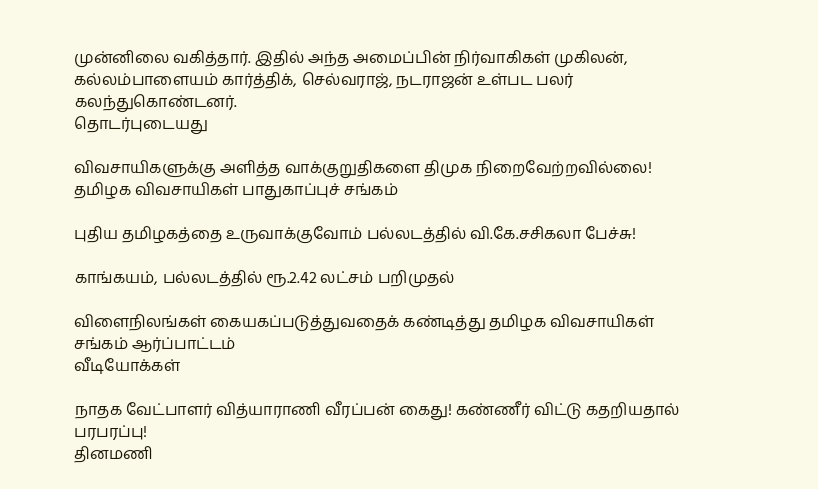முன்னிலை வகித்தார். இதில் அந்த அமைப்பின் நிர்வாகிகள் முகிலன், கல்லம்பாளையம் கார்த்திக், செல்வராஜ், நடராஜன் உள்பட பலர் கலந்துகொண்டனர்.
தொடர்புடையது

விவசாயிகளுக்கு அளித்த வாக்குறுதிகளை திமுக நிறைவேற்றவில்லை! தமிழக விவசாயிகள் பாதுகாப்புச் சங்கம்

புதிய தமிழகத்தை உருவாக்குவோம் பல்லடத்தில் வி.கே.சசிகலா பேச்சு!

காங்கயம், பல்லடத்தில் ரூ.2.42 லட்சம் பறிமுதல்

விளைநிலங்கள் கையகப்படுத்துவதைக் கண்டித்து தமிழக விவசாயிகள் சங்கம் ஆர்ப்பாட்டம்
வீடியோக்கள்

நாதக வேட்பாளர் வித்யாராணி வீரப்பன் கைது! கண்ணீர் விட்டு கதறியதால் பரபரப்பு!
தினமணி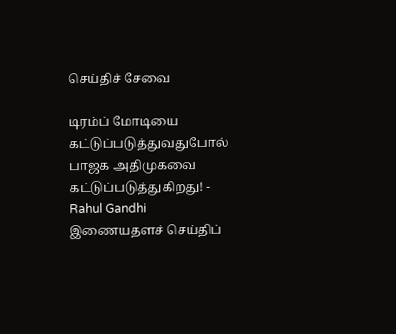செய்திச் சேவை

டிரம்ப் மோடியை கட்டுப்படுத்துவதுபோல் பாஜக அதிமுகவை கட்டுப்படுத்துகிறது! - Rahul Gandhi
இணையதளச் செய்திப்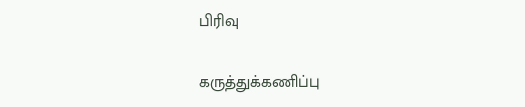பிரிவு

கருத்துக்கணிப்பு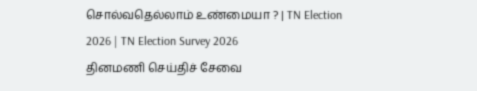சொல்வதெல்லாம் உண்மையா ? | TN Election 2026 | TN Election Survey 2026
தினமணி செய்திச் சேவை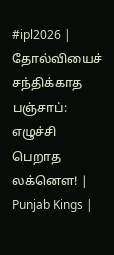#ipl2026 | தோல்வியைச் சந்திக்காத பஞ்சாப்: எழுச்சி பெறாத லக்னௌ! | Punjab Kings |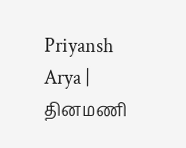Priyansh Arya |
தினமணி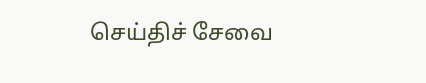செய்திச் சேவை